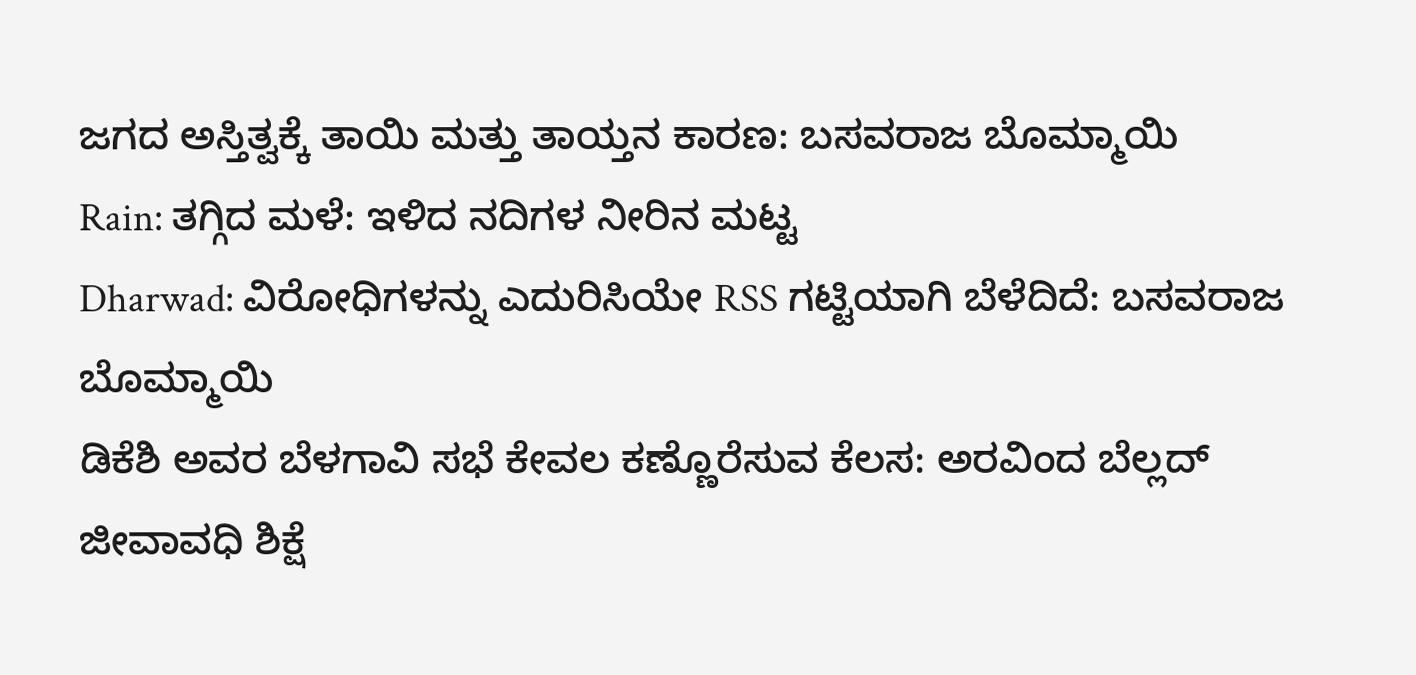ಜಗದ ಅಸ್ತಿತ್ವಕ್ಕೆ ತಾಯಿ ಮತ್ತು ತಾಯ್ತನ ಕಾರಣ: ಬಸವರಾಜ ಬೊಮ್ಮಾಯಿ
Rain: ತಗ್ಗಿದ ಮಳೆ: ಇಳಿದ ನದಿಗಳ ನೀರಿನ ಮಟ್ಟ
Dharwad: ವಿರೋಧಿಗಳನ್ನು ಎದುರಿಸಿಯೇ RSS ಗಟ್ಟಿಯಾಗಿ ಬೆಳೆದಿದೆ: ಬಸವರಾಜ ಬೊಮ್ಮಾಯಿ
ಡಿಕೆಶಿ ಅವರ ಬೆಳಗಾವಿ ಸಭೆ ಕೇವಲ ಕಣ್ಣೊರೆಸುವ ಕೆಲಸ: ಅರವಿಂದ ಬೆಲ್ಲದ್
ಜೀವಾವಧಿ ಶಿಕ್ಷೆ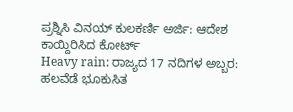ಪ್ರಶ್ನಿಸಿ ವಿನಯ್ ಕುಲಕರ್ಣಿ ಅರ್ಜಿ: ಆದೇಶ ಕಾಯ್ದಿರಿಸಿದ ಕೋರ್ಟ್
Heavy rain: ರಾಜ್ಯದ 17 ನದಿಗಳ ಅಬ್ಬರ: ಹಲವೆಡೆ ಭೂಕುಸಿತ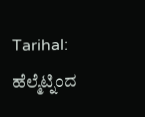Tarihal: ಹೆಲ್ಮೆಟ್ನಿಂದ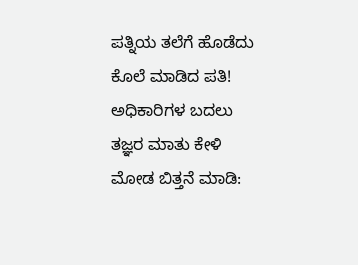ಪತ್ನಿಯ ತಲೆಗೆ ಹೊಡೆದು ಕೊಲೆ ಮಾಡಿದ ಪತಿ!
ಅಧಿಕಾರಿಗಳ ಬದಲು ತಜ್ಞರ ಮಾತು ಕೇಳಿ ಮೋಡ ಬಿತ್ತನೆ ಮಾಡಿ: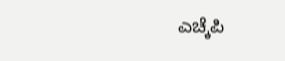ಎಚ್ಕೆಪಿ